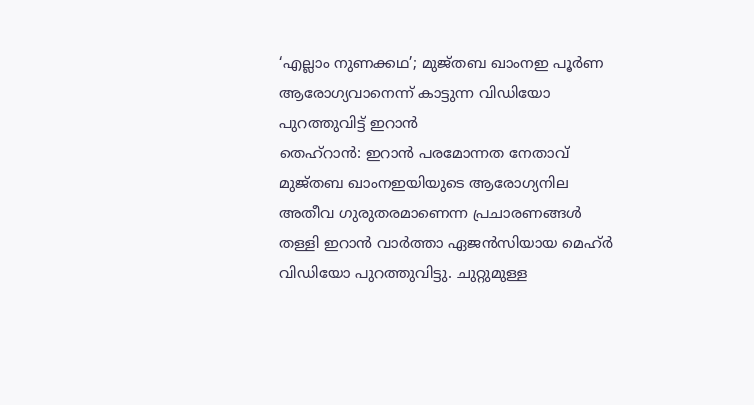‘എല്ലാം നുണക്കഥ’; മുജ്തബ ഖാംനഇ പൂർണ ആരോഗ്യവാനെന്ന് കാട്ടുന്ന വിഡിയോ പുറത്തുവിട്ട് ഇറാൻ
തെഹ്റാൻ: ഇറാൻ പരമോന്നത നേതാവ് മുജ്തബ ഖാംനഇയിയുടെ ആരോഗ്യനില അതീവ ഗുരുതരമാണെന്ന പ്രചാരണങ്ങൾ തള്ളി ഇറാൻ വാർത്താ ഏജൻസിയായ മെഹ്ർ വിഡിയോ പുറത്തുവിട്ടു. ചുറ്റുമുള്ള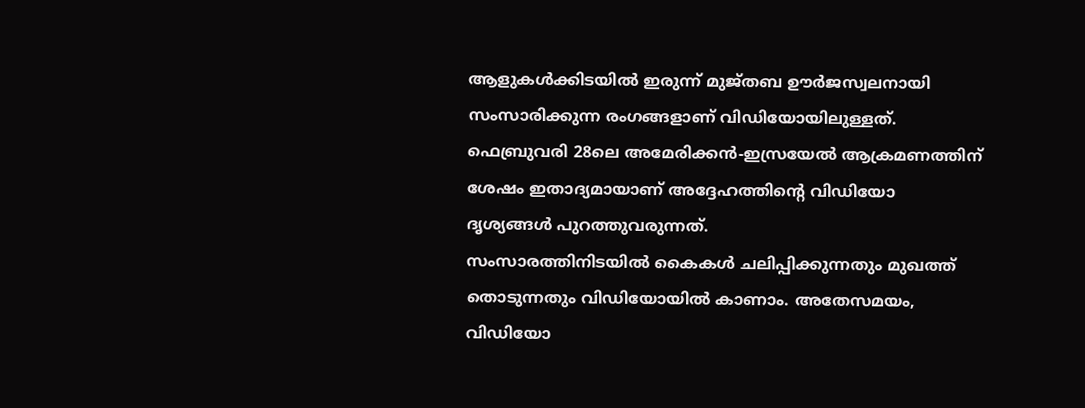ആളുകൾക്കിടയിൽ ഇരുന്ന് മുജ്തബ ഊർജസ്വലനായി സംസാരിക്കുന്ന രംഗങ്ങളാണ് വിഡിയോയിലുള്ളത്. ഫെബ്രുവരി 28ലെ അമേരിക്കൻ-ഇസ്രയേൽ ആക്രമണത്തിന് ശേഷം ഇതാദ്യമായാണ് അദ്ദേഹത്തിന്റെ വിഡിയോ ദൃശ്യങ്ങൾ പുറത്തുവരുന്നത്.
സംസാരത്തിനിടയിൽ കൈകൾ ചലിപ്പിക്കുന്നതും മുഖത്ത് തൊടുന്നതും വിഡിയോയിൽ കാണാം. അതേസമയം, വിഡിയോ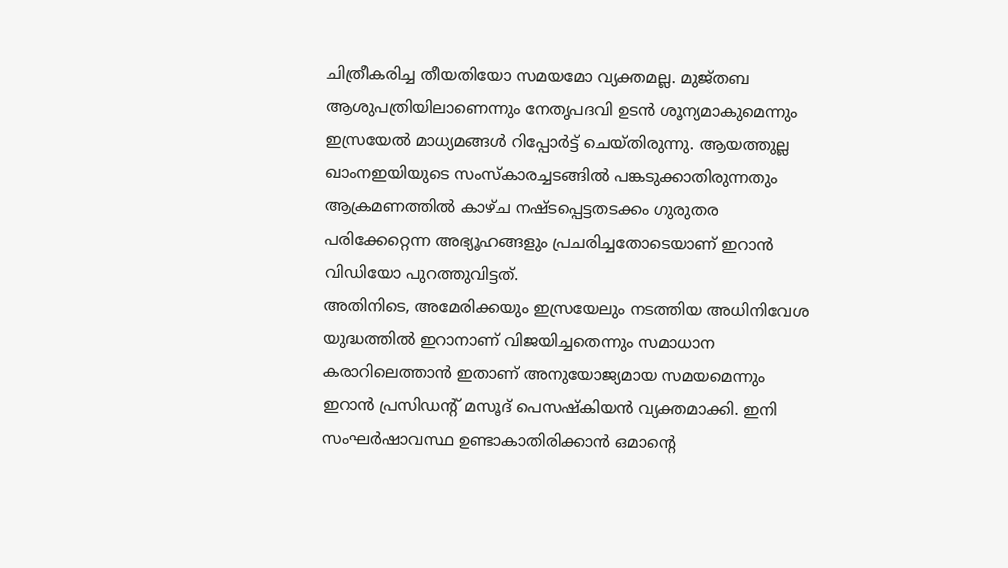ചിത്രീകരിച്ച തീയതിയോ സമയമോ വ്യക്തമല്ല. മുജ്തബ ആശുപത്രിയിലാണെന്നും നേതൃപദവി ഉടൻ ശൂന്യമാകുമെന്നും ഇസ്രയേൽ മാധ്യമങ്ങൾ റിപ്പോർട്ട് ചെയ്തിരുന്നു. ആയത്തുല്ല ഖാംനഇയിയുടെ സംസ്കാരച്ചടങ്ങിൽ പങ്കടുക്കാതിരുന്നതും ആക്രമണത്തിൽ കാഴ്ച നഷ്ടപ്പെട്ടതടക്കം ഗുരുതര പരിക്കേറ്റെന്ന അഭ്യൂഹങ്ങളും പ്രചരിച്ചതോടെയാണ് ഇറാൻ വിഡിയോ പുറത്തുവിട്ടത്.
അതിനിടെ, അമേരിക്കയും ഇസ്രയേലും നടത്തിയ അധിനിവേശ യുദ്ധത്തിൽ ഇറാനാണ് വിജയിച്ചതെന്നും സമാധാന കരാറിലെത്താൻ ഇതാണ് അനുയോജ്യമായ സമയമെന്നും ഇറാൻ പ്രസിഡൻ്റ് മസൂദ് പെസഷ്കിയൻ വ്യക്തമാക്കി. ഇനി സംഘർഷാവസ്ഥ ഉണ്ടാകാതിരിക്കാൻ ഒമാന്റെ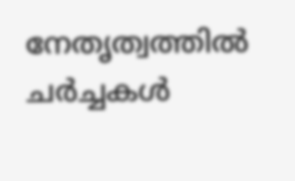നേതൃത്വത്തിൽ ചർച്ചകൾ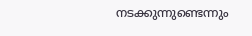നടക്കുന്നുണ്ടെന്നും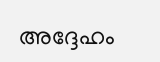അദ്ദേഹം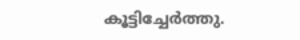കൂട്ടിച്ചേർത്തു.